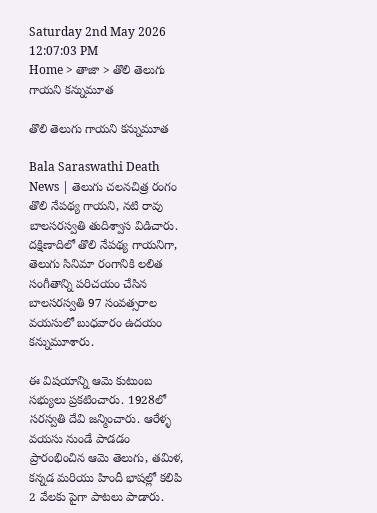Saturday 2nd May 2026
12:07:03 PM
Home > తాజా > తొలి తెలుగు గాయని కన్నుమూత

తొలి తెలుగు గాయని కన్నుమూత

Bala Saraswathi Death News | తెలుగు చలనచిత్ర రంగం తొలి నేపథ్య గాయని, నటి రావు బాలసరస్వతి తుదిశ్వాస విడిచారు. దక్షిణాదిలో తొలి నేపథ్య గాయనిగా, తెలుగు సినిమా రంగానికి లలిత సంగీతాన్ని పరిచయం చేసిన బాలసరస్వతి 97 సంవత్సరాల వయసులో బుధవారం ఉదయం కన్నుమూశారు.

ఈ విషయాన్ని ఆమె కుటుంబ సభ్యులు ప్రకటించారు. 1928లో సరస్వతి దేవి జన్మించారు. ఆరేళ్ళ వయసు నుండే పాడడం ప్రారంభించిన ఆమె తెలుగు, తమిళ, కన్నడ మరియు హిందీ భాషల్లో కలిపి 2 వేలకు పైగా పాటలు పాడారు.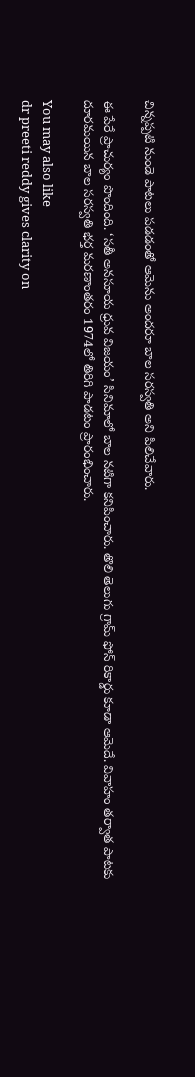చిన్నప్పటి నుండె పాటలు పడడంతో ఆమెను అందరూ బాల సరస్వతి అని పిలిచేవారు.

ఈ పేరే ప్రాచుర్యం పొందింది. ‘సతీ అనసూయ ధ్రువ విజయం’ సినిమాలో బాల నటిగా కనిపించారు. తొలి తెలుగు గ్రామ్ ఫోన్ రికార్డు కూడా ఆమెదే. వివాహం తర్వాత పాటకు దూరమయిన బాల సరస్వతి భర్త మరణాంతరం 1974లో తిరిగి పాడటం ప్రారంభించారు.

You may also like
dr preeti reddy gives clarity on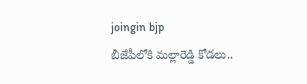joingin bjp
బీజేపీలోకి మల్లారెడ్డి కోడలు..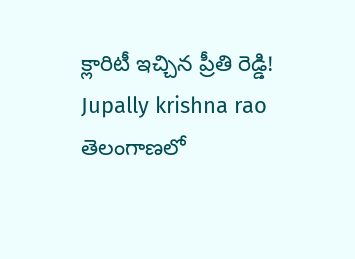క్లారిటీ ఇచ్చిన ప్రీతి రెడ్డి!
Jupally krishna rao
తెలంగాణలో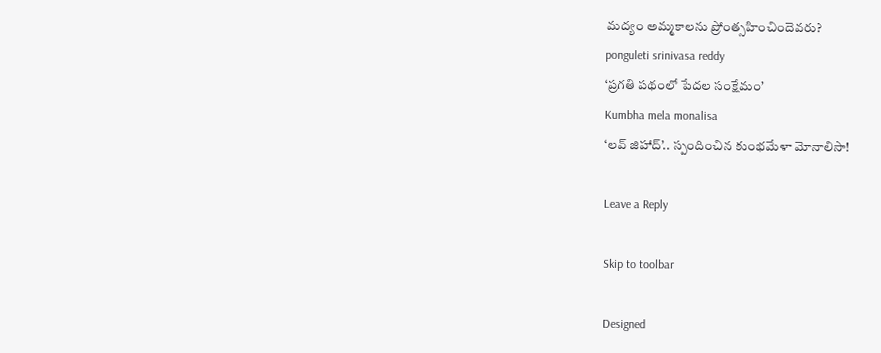మ‌ద్యం అమ్మ‌కాల‌ను ప్రోంత్స‌హించిందెవ‌రు?
ponguleti srinivasa reddy
‘ప్రగతి పథంలో పేదల సంక్షేమం’
Kumbha mela monalisa
‘లవ్ జిహాద్’.. స్పందించిన కుంభమేళా మోనాలిసా!

Leave a Reply

Skip to toolbar

Designed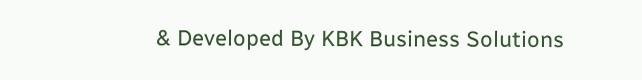& Developed By KBK Business Solutions